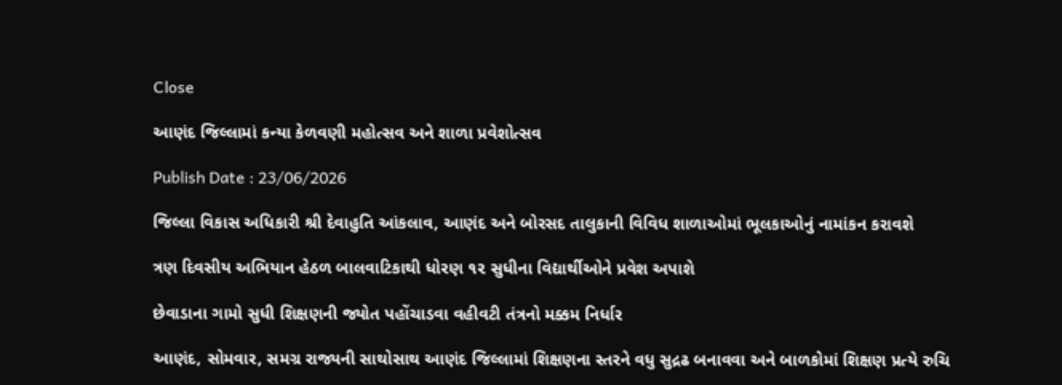Close

આણંદ જિલ્લામાં કન્યા કેળવણી મહોત્સવ અને શાળા પ્રવેશોત્સવ

Publish Date : 23/06/2026

જિલ્લા વિકાસ અધિકારી શ્રી દેવાહુતિ આંકલાવ, આણંદ અને બોરસદ તાલુકાની વિવિધ શાળાઓમાં ભૂલકાઓનું નામાંકન કરાવશે

ત્રણ દિવસીય અભિયાન હેઠળ બાલવાટિકાથી ધોરણ ૧૨ સુધીના વિદ્યાર્થીઓને પ્રવેશ અપાશે

છેવાડાના ગામો સુધી શિક્ષણની જ્યોત પહોંચાડવા વહીવટી તંત્રનો મક્કમ નિર્ધાર

આણંદ, સોમવાર, સમગ્ર રાજ્યની સાથોસાથ આણંદ જિલ્લામાં શિક્ષણના સ્તરને વધુ સુદ્રઢ બનાવવા અને બાળકોમાં શિક્ષણ પ્રત્યે રુચિ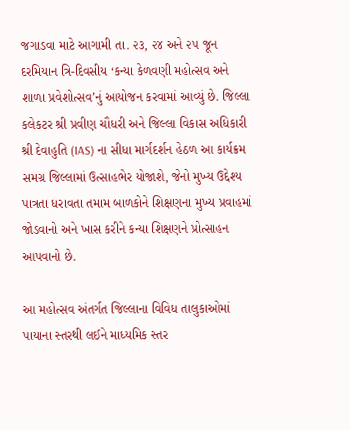જગાડવા માટે આગામી તા. ૨૩, ૨૪ અને ૨૫ જૂન દરમિયાન ત્રિ-દિવસીય ‘કન્યા કેળવણી મહોત્સવ અને શાળા પ્રવેશોત્સવ’નું આયોજન કરવામાં આવ્યું છે. જિલ્લા કલેકટર શ્રી પ્રવીણ ચૌધરી અને જિલ્લા વિકાસ અધિકારી શ્રી દેવાહુતિ (IAS) ના સીધા માર્ગદર્શન હેઠળ આ કાર્યક્રમ સમગ્ર જિલ્લામાં ઉત્સાહભેર યોજાશે, જેનો મુખ્ય ઉદ્દેશ્ય પાત્રતા ધરાવતા તમામ બાળકોને શિક્ષણના મુખ્ય પ્રવાહમાં જોડવાનો અને ખાસ કરીને કન્યા શિક્ષણને પ્રોત્સાહન આપવાનો છે.

આ મહોત્સવ અંતર્ગત જિલ્લાના વિવિધ તાલુકાઓમાં પાયાના સ્તરથી લઈને માધ્યમિક સ્તર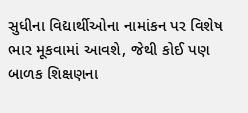સુધીના વિદ્યાર્થીઓના નામાંકન પર વિશેષ ભાર મૂકવામાં આવશે, જેથી કોઈ પણ બાળક શિક્ષણના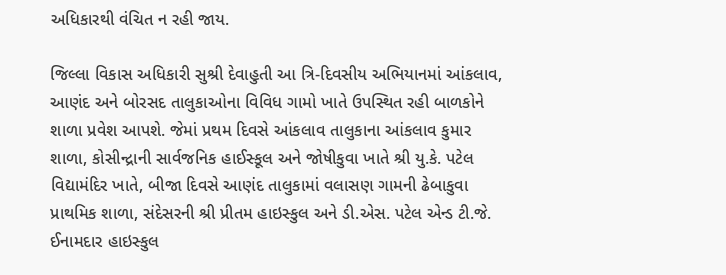અધિકારથી વંચિત ન રહી જાય.

જિલ્લા વિકાસ અધિકારી સુશ્રી દેવાહુતી આ ત્રિ-દિવસીય અભિયાનમાં આંકલાવ, આણંદ અને બોરસદ તાલુકાઓના વિવિધ ગામો ખાતે ઉપસ્થિત રહી બાળકોને શાળા પ્રવેશ આપશે. જેમાં પ્રથમ દિવસે આંકલાવ તાલુકાના આંકલાવ કુમાર શાળા, કોસીન્દ્રાની સાર્વજનિક હાઈસ્કૂલ અને જોષીકુવા ખાતે શ્રી યુ.કે. પટેલ વિદ્યામંદિર ખાતે, બીજા દિવસે આણંદ તાલુકામાં વલાસણ ગામની ઢેબાકુવા પ્રાથમિક શાળા, સંદેસરની શ્રી પ્રીતમ હાઇસ્કુલ અને ડી.એસ. પટેલ એન્ડ ટી.જે. ઈનામદાર હાઇસ્કુલ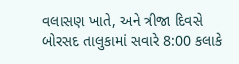વલાસણ ખાતે, અને ત્રીજા દિવસે બોરસદ તાલુકામાં સવારે 8:00 કલાકે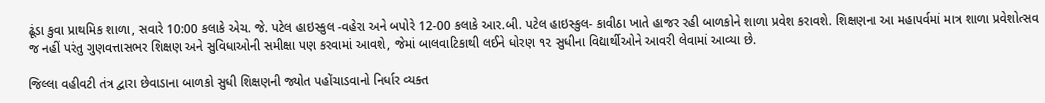ઢૂંડા કુવા પ્રાથમિક શાળા, સવારે 10:00 કલાકે એચ. જે. પટેલ હાઇસ્કુલ -વહેરા અને બપોરે 12-00 કલાકે આર.બી. પટેલ હાઇસ્કુલ- કાવીઠા ખાતે હાજર રહી બાળકોને શાળા પ્રવેશ કરાવશે. શિક્ષણના આ મહાપર્વમાં માત્ર શાળા પ્રવેશોત્સવ જ નહીં પરંતુ ગુણવત્તાસભર શિક્ષણ અને સુવિધાઓની સમીક્ષા પણ કરવામાં આવશે, જેમાં બાલવાટિકાથી લઈને ધોરણ ૧૨ સુધીના વિદ્યાર્થીઓને આવરી લેવામાં આવ્યા છે.

જિલ્લા વહીવટી તંત્ર દ્વારા છેવાડાના બાળકો સુધી શિક્ષણની જ્યોત પહોંચાડવાનો નિર્ધાર વ્યક્ત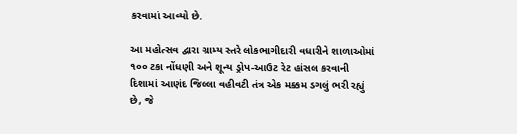કરવામાં આવ્યો છે.

આ મહોત્સવ દ્વારા ગ્રામ્ય સ્તરે લોકભાગીદારી વધારીને શાળાઓમાં ૧૦૦ ટકા નોંધણી અને શૂન્ય ડ્રોપ-આઉટ રેટ હાંસલ કરવાની દિશામાં આણંદ જિલ્લા વહીવટી તંત્ર એક મક્કમ ડગલું ભરી રહ્યું છે, જે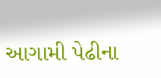આગામી પેઢીના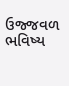ઉજ્જવળ ભવિષ્ય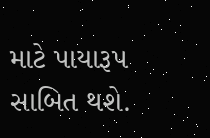માટે પાયારૂપ સાબિત થશે.